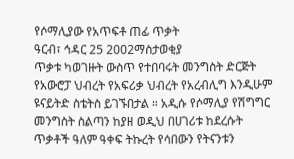የሶማሊያው የአጥፍቶ ጠፊ ጥቃት
ዓርብ፣ ኅዳር 25 2002ማስታወቂያ
ጥቃቱ ካወገዙት ውስጥ የተበባሩት መንግስት ድርጅት የአውሮፓ ህብረት የአፍሪቃ ህብረት የአረብሊግ እንዲሁም ዩናይትድ ስቴትስ ይገኙበታል ። አዲሱ የሶማሊያ የሽግግር መንግስት ስልጣን ከያዘ ወዲህ በሀገሪቱ ከደረሱት ጥቃቶች ዓለም ዓቀፍ ትኩረት የሳበውን የትናንቱን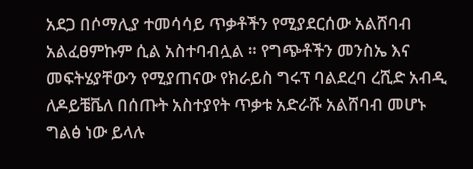አደጋ በሶማሊያ ተመሳሳይ ጥቃቶችን የሚያደርሰው አልሸባብ አልፈፀምኩም ሲል አስተባብሏል ። የግጭቶችን መንስኤ እና መፍትሄያቸውን የሚያጠናው የክራይስ ግሩፕ ባልደረባ ረሺድ አብዲ ለዶይቼቬለ በሰጡት አስተያየት ጥቃቱ አድራሹ አልሸባብ መሆኑ ግልፅ ነው ይላሉ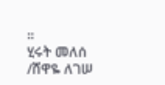።
ሂሩት መለሰ /ሸዋዬ ለገሠ